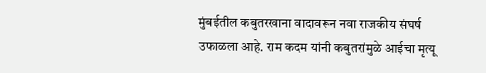मुंबईतील कबुतरखाना वादावरून नवा राजकीय संघर्ष उफाळला आहे. राम कदम यांनी कबुतरांमुळे आईचा मृत्यू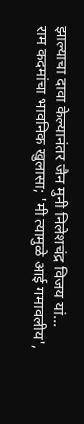झाल्याचा दावा केल्यानंतर जैन मुनी निलेशचंद्र विजय यां...
राम कदमांचा भावनिक खुलासा; 'मी त्यामुळे आई गमावलीय',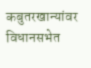कबुतरखान्यांवर विधानसभेत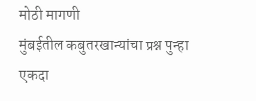मोठी मागणी
मुंबईतील कबुतरखान्यांचा प्रश्न पुन्हा एकदा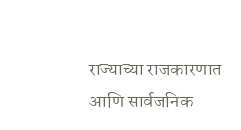राज्याच्या राजकारणात आणि सार्वजनिक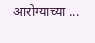आरोग्याच्या ...